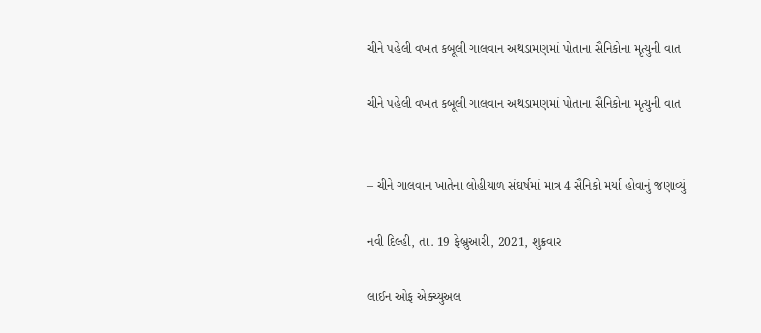ચીને પહેલી વખત કબૂલી ગાલવાન અથડામણમાં પોતાના સૈનિકોના મૃત્યુની વાત

ચીને પહેલી વખત કબૂલી ગાલવાન અથડામણમાં પોતાના સૈનિકોના મૃત્યુની વાત


– ચીને ગાલવાન ખાતેના લોહીયાળ સંઘર્ષમાં માત્ર 4 સૈનિકો મર્યા હોવાનું જણાવ્યું

નવી દિલ્હી, તા. 19 ફેબ્રુઆરી, 2021, શુક્રવાર

લાઈન ઓફ એક્ચ્યુઅલ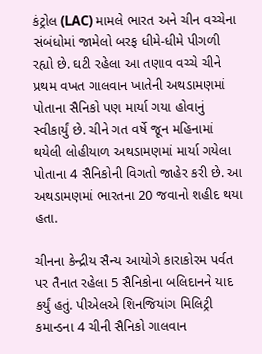કંટ્રોલ (LAC) મામલે ભારત અને ચીન વચ્ચેના સંબંધોમાં જામેલો બરફ ધીમે-ધીમે પીગળી રહ્યો છે. ઘટી રહેલા આ તણાવ વચ્ચે ચીને પ્રથમ વખત ગાલવાન ખાતેની અથડામણમાં પોતાના સૈનિકો પણ માર્યા ગયા હોવાનું સ્વીકાર્યું છે. ચીને ગત વર્ષે જૂન મહિનામાં થયેલી લોહીયાળ અથડામણમાં માર્યા ગયેલા પોતાના 4 સૈનિકોની વિગતો જાહેર કરી છે. આ અથડામણમાં ભારતના 20 જવાનો શહીદ થયા હતા.

ચીનના કેન્દ્રીય સૈન્ય આયોગે કારાકોરમ પર્વત પર તૈનાત રહેલા 5 સૈનિકોના બલિદાનને યાદ કર્યું હતું. પીએલએ શિનજિયાંગ મિલિટ્રી કમાન્ડના 4 ચીની સૈનિકો ગાલવાન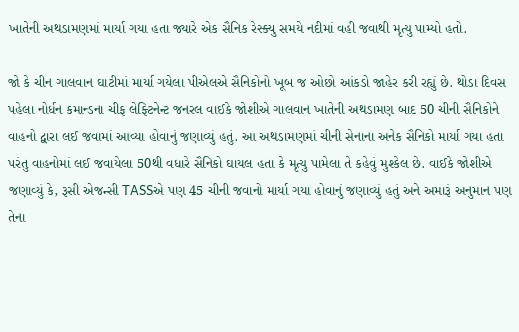ખાતેની અથડામણમાં માર્યા ગયા હતા જ્યારે એક સૈનિક રેસ્ક્યુ સમયે નદીમાં વહી જવાથી મૃત્યુ પામ્યો હતો.

જો કે ચીન ગાલવાન ઘાટીમાં માર્યા ગયેલા પીએલએ સૈનિકોનો ખૂબ જ ઓછો આંકડો જાહેર કરી રહ્યું છે. થોડા દિવસ પહેલા નોર્ધન કમાન્ડના ચીફ લેફ્ટિનેન્ટ જનરલ વાઈકે જોશીએ ગાલવાન ખાતેની અથડામણ બાદ 50 ચીની સૈનિકોને વાહનો દ્વારા લઈ જવામાં આવ્યા હોવાનું જણાવ્યું હતું. આ અથડામણમાં ચીની સેનાના અનેક સૈનિકો માર્યા ગયા હતા પરંતુ વાહનોમાં લઈ જવાયેલા 50થી વધારે સૈનિકો ઘાયલ હતા કે મૃત્યુ પામેલા તે કહેવું મુશ્કેલ છે. વાઈકે જોશીએ જણાવ્યું કે, રૂસી એજન્સી TASSએ પણ 45 ચીની જવાનો માર્યા ગયા હોવાનું જણાવ્યું હતું અને અમારૂં અનુમાન પણ તેના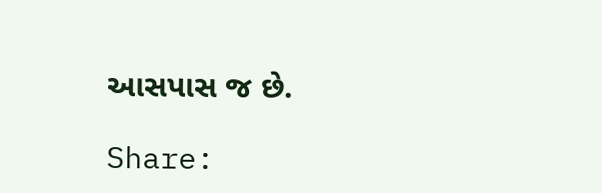આસપાસ જ છે.

Share: